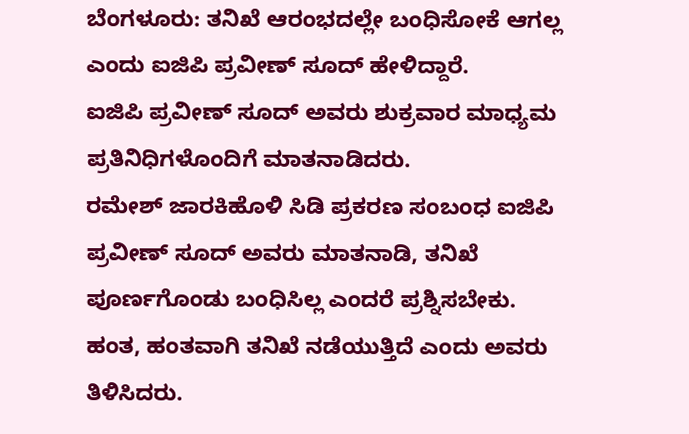ಬೆಂಗಳೂರು: ತನಿಖೆ ಆರಂಭದಲ್ಲೇ ಬಂಧಿಸೋಕೆ ಆಗಲ್ಲ ಎಂದು ಐಜಿಪಿ ಪ್ರವೀಣ್ ಸೂದ್ ಹೇಳಿದ್ದಾರೆ.
ಐಜಿಪಿ ಪ್ರವೀಣ್ ಸೂದ್ ಅವರು ಶುಕ್ರವಾರ ಮಾಧ್ಯಮ ಪ್ರತಿನಿಧಿಗಳೊಂದಿಗೆ ಮಾತನಾಡಿದರು.
ರಮೇಶ್ ಜಾರಕಿಹೊಳಿ ಸಿಡಿ ಪ್ರಕರಣ ಸಂಬಂಧ ಐಜಿಪಿ ಪ್ರವೀಣ್ ಸೂದ್ ಅವರು ಮಾತನಾಡಿ, ತನಿಖೆ ಪೂರ್ಣಗೊಂಡು ಬಂಧಿಸಿಲ್ಲ ಎಂದರೆ ಪ್ರಶ್ನಿಸಬೇಕು. ಹಂತ, ಹಂತವಾಗಿ ತನಿಖೆ ನಡೆಯುತ್ತಿದೆ ಎಂದು ಅವರು ತಿಳಿಸಿದರು.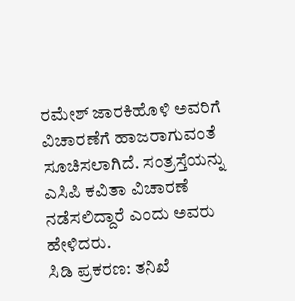ರಮೇಶ್ ಜಾರಕಿಹೊಳಿ ಅವರಿಗೆ ವಿಚಾರಣೆಗೆ ಹಾಜರಾಗುವಂತೆ ಸೂಚಿಸಲಾಗಿದೆ. ಸಂತ್ರಸ್ತೆಯನ್ನು ಎಸಿಪಿ ಕವಿತಾ ವಿಚಾರಣೆ ನಡೆಸಲಿದ್ದಾರೆ ಎಂದು ಅವರು ಹೇಳಿದರು.
ಸಿಡಿ ಪ್ರಕರಣ: ತನಿಖೆ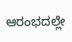ಆರಂಭದಲ್ಲೇ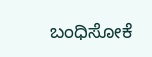ಬಂಧಿಸೋಕೆ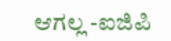ಆಗಲ್ಲ -ಐಜಿಪಿ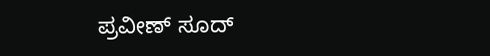ಪ್ರವೀಣ್ ಸೂದ್